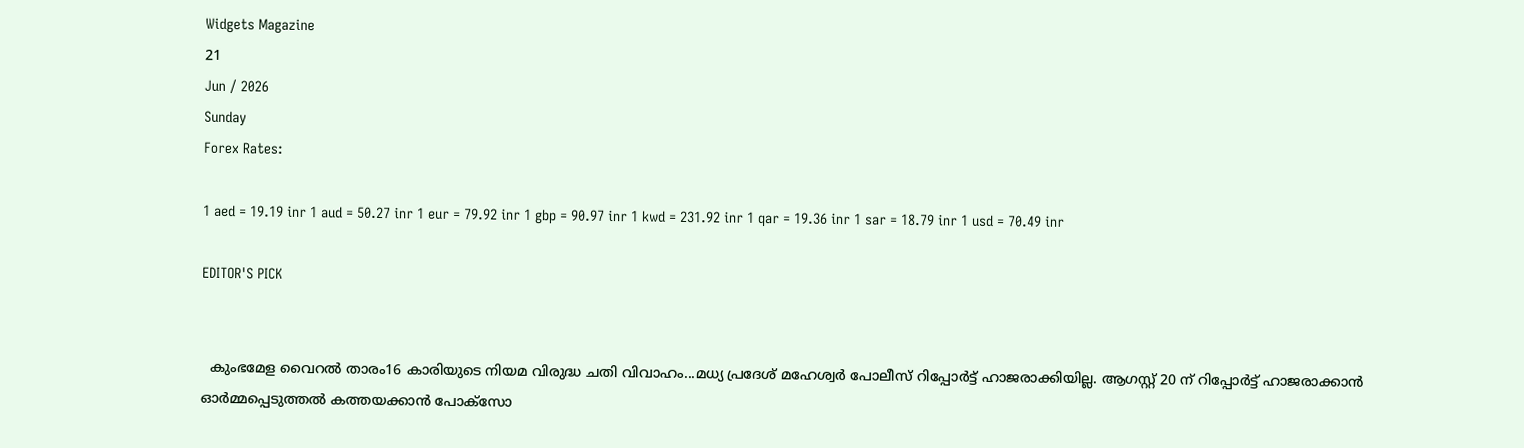Widgets Magazine
21
Jun / 2026
Sunday
Forex Rates:

1 aed = 19.19 inr 1 aud = 50.27 inr 1 eur = 79.92 inr 1 gbp = 90.97 inr 1 kwd = 231.92 inr 1 qar = 19.36 inr 1 sar = 18.79 inr 1 usd = 70.49 inr

EDITOR'S PICK


  കുംഭമേള വൈറൽ താരം16 കാരിയുടെ നിയമ വിരുദ്ധ ചതി വിവാഹം...മധ്യ പ്രദേശ് മഹേശ്വർ പോലീസ് റിപ്പോർട്ട് ഹാജരാക്കിയില്ല. ആഗസ്റ്റ് 20 ന് റിപ്പോർട്ട് ഹാജരാക്കാൻ ഓർമ്മപ്പെടുത്തൽ കത്തയക്കാൻ പോക്സോ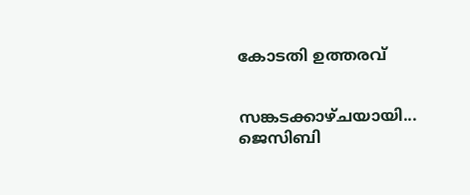കോടതി ഉത്തരവ്


സങ്കടക്കാഴ്ചയായി... ജെസിബി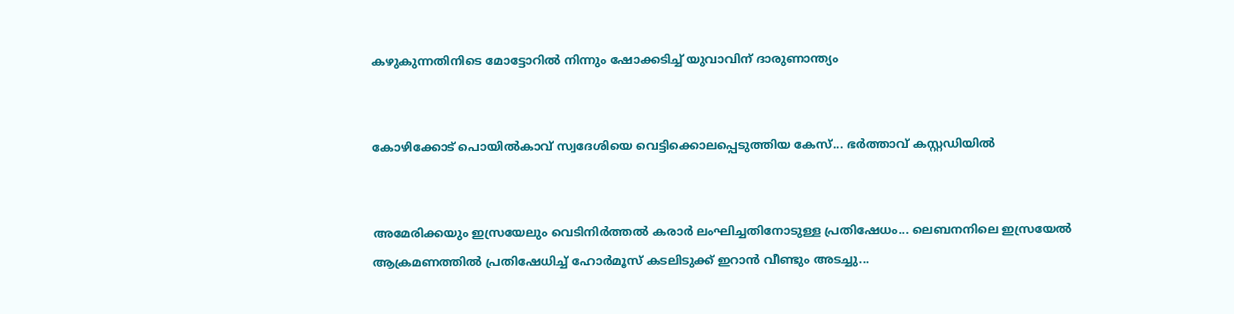കഴുകുന്നതിനിടെ മോട്ടോറിൽ നിന്നും ഷോക്കടിച്ച് യുവാവിന് ദാരുണാന്ത്യം


കോഴിക്കോട് പൊയിൽകാവ് സ്വദേശിയെ വെട്ടിക്കൊലപ്പെടുത്തിയ കേസ്... ഭർത്താവ് കസ്റ്റഡിയിൽ


അമേരിക്കയും ഇസ്രയേലും വെടിനിർത്തൽ കരാർ ലംഘിച്ചതിനോടുള്ള പ്രതിഷേധം... ലെബനനിലെ ഇസ്രയേൽ ആക്രമണത്തിൽ പ്രതിഷേധിച്ച് ഹോർമൂസ് കടലിടുക്ക് ഇറാൻ വീണ്ടും അടച്ചു...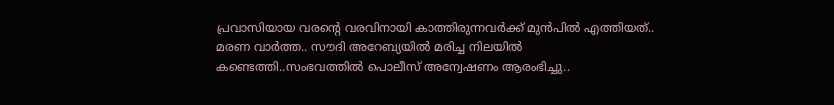പ്രവാസിയായ വരന്റെ വരവിനായി കാത്തിരുന്നവർക്ക് മുൻപിൽ എത്തിയത്.. മരണ വാർത്ത.. സൗദി അറേബ്യയിൽ മരിച്ച നിലയില്‍ കണ്ടെത്തി..സംഭവത്തില്‍ പൊലീസ് അന്വേഷണം ആരംഭിച്ചു..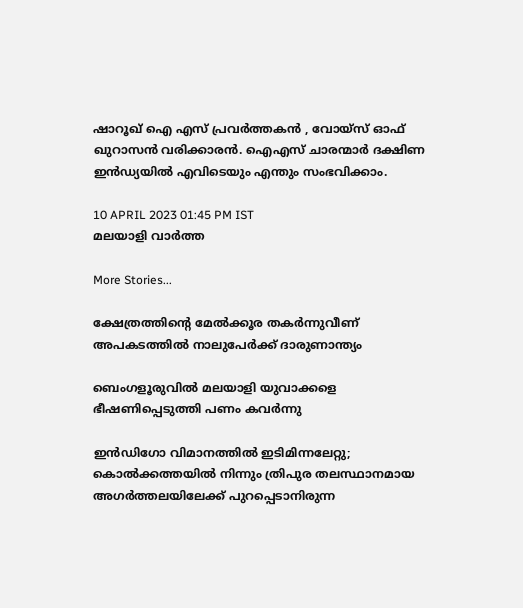ഷാറൂഖ് ഐ എസ് പ്രവര്‍ത്തകന്‍ , വോയ്‌സ് ഓഫ് ഖുറാസന്‍ വരിക്കാരന്‍. ഐഎസ് ചാരന്മാര്‍ ദക്ഷിണ ഇന്‍ഡ്യയില്‍ എവിടെയും എന്തും സംഭവിക്കാം.

10 APRIL 2023 01:45 PM IST
മലയാളി വാര്‍ത്ത

More Stories...

ക്ഷേത്രത്തിന്റെ മേല്‍ക്കൂര തകര്‍ന്നുവീണ് അപകടത്തില്‍ നാലുപേര്‍ക്ക് ദാരുണാന്ത്യം

ബെംഗളൂരുവില്‍ മലയാളി യുവാക്കളെ ഭീഷണിപ്പെടുത്തി പണം കവര്‍ന്നു

ഇൻഡിഗോ വിമാനത്തിൽ ഇടിമിന്നലേറ്റു; കൊൽക്കത്തയിൽ നിന്നും ത്രിപുര തലസ്ഥാനമായ അഗർത്തലയിലേക്ക് പുറപ്പെടാനിരുന്ന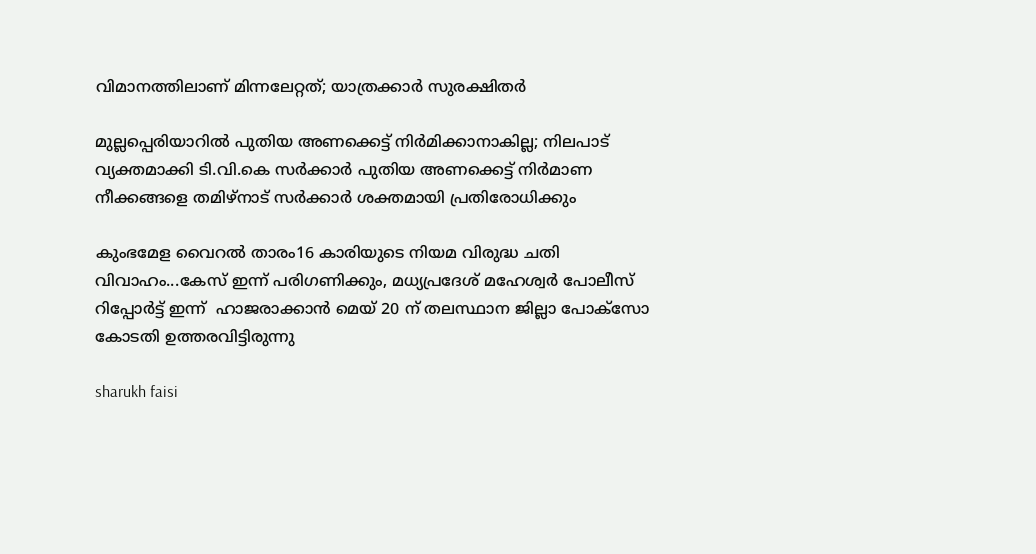വിമാനത്തിലാണ് മിന്നലേറ്റത്; യാത്രക്കാർ സുരക്ഷിതർ

മുല്ലപ്പെരിയാറിൽ പുതിയ അണക്കെട്ട് നിർമിക്കാനാകില്ല; നിലപാട് വ്യക്തമാക്കി ടി.വി.കെ സർക്കാർ പുതിയ അണക്കെട്ട് നിർമാണ നീക്കങ്ങളെ തമിഴ്‌നാട് സർക്കാർ ശക്തമായി പ്രതിരോധിക്കും

കുംഭമേള വൈറൽ താരം16 കാരിയുടെ നിയമ വിരുദ്ധ ചതി വിവാഹം...കേസ് ഇന്ന് പരിഗണിക്കും, മധ്യപ്രദേശ് മഹേശ്വർ പോലീസ് റിപ്പോർട്ട് ഇന്ന്  ഹാജരാക്കാൻ മെയ് 20 ന് തലസ്ഥാന ജില്ലാ പോക്സോ കോടതി ഉത്തരവിട്ടിരുന്നു

sharukh faisi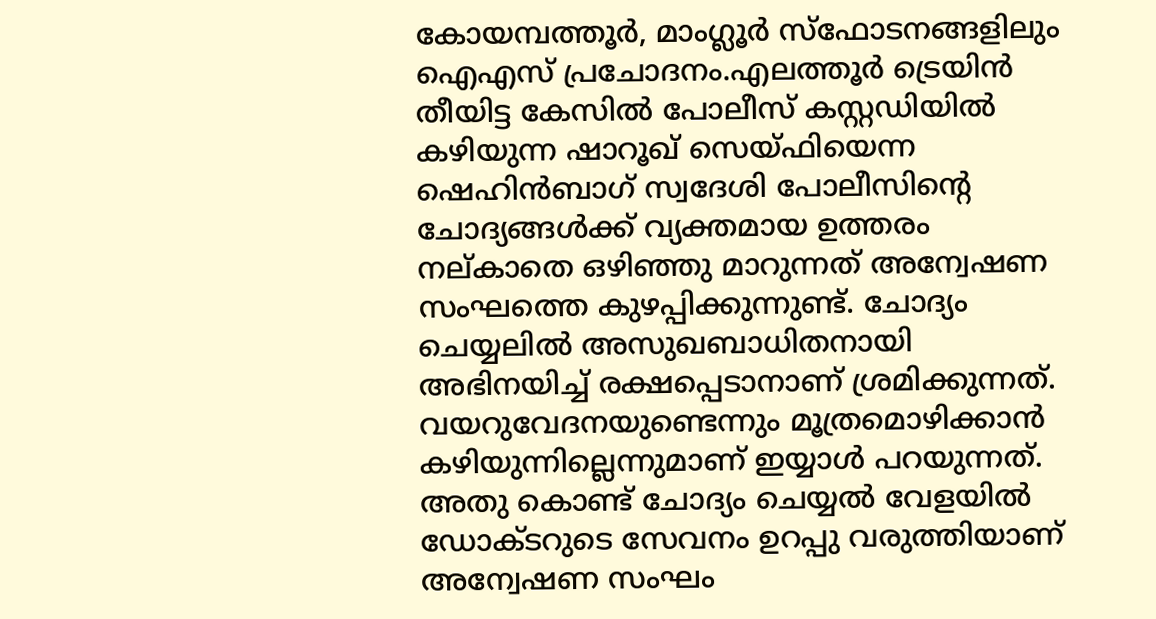കോയമ്പത്തൂര്‍, മാംഗ്ലൂര്‍ സ്‌ഫോടനങ്ങളിലും ഐഎസ് പ്രചോദനം.എലത്തൂര്‍ ട്രെയിന്‍ തീയിട്ട കേസില്‍ പോലീസ് കസ്റ്റഡിയില്‍ കഴിയുന്ന ഷാറൂഖ് സെയ്ഫിയെന്ന ഷെഹിന്‍ബാഗ് സ്വദേശി പോലീസിന്റെ ചോദ്യങ്ങള്‍ക്ക് വ്യക്തമായ ഉത്തരം നല്കാതെ ഒഴിഞ്ഞു മാറുന്നത് അന്വേഷണ സംഘത്തെ കുഴപ്പിക്കുന്നുണ്ട്. ചോദ്യം ചെയ്യലില്‍ അസുഖബാധിതനായി അഭിനയിച്ച് രക്ഷപ്പെടാനാണ് ശ്രമിക്കുന്നത്. വയറുവേദനയുണ്ടെന്നും മൂത്രമൊഴിക്കാന്‍ കഴിയുന്നില്ലെന്നുമാണ് ഇയ്യാള്‍ പറയുന്നത്. അതു കൊണ്ട് ചോദ്യം ചെയ്യല്‍ വേളയില്‍ ഡോക്ടറുടെ സേവനം ഉറപ്പു വരുത്തിയാണ് അന്വേഷണ സംഘം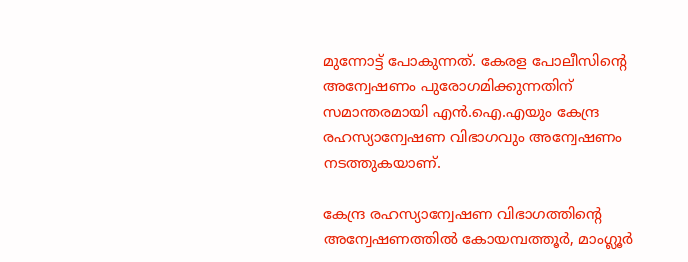മുന്നോട്ട് പോകുന്നത്. കേരള പോലീസിന്റെ അന്വേഷണം പുരോഗമിക്കുന്നതിന് സമാന്തരമായി എന്‍.ഐ.എയും കേന്ദ്ര രഹസ്യാന്വേഷണ വിഭാഗവും അന്വേഷണം നടത്തുകയാണ്.

കേന്ദ്ര രഹസ്യാന്വേഷണ വിഭാഗത്തിന്റെ അന്വേഷണത്തില്‍ കോയമ്പത്തൂര്‍, മാംഗ്ലൂര്‍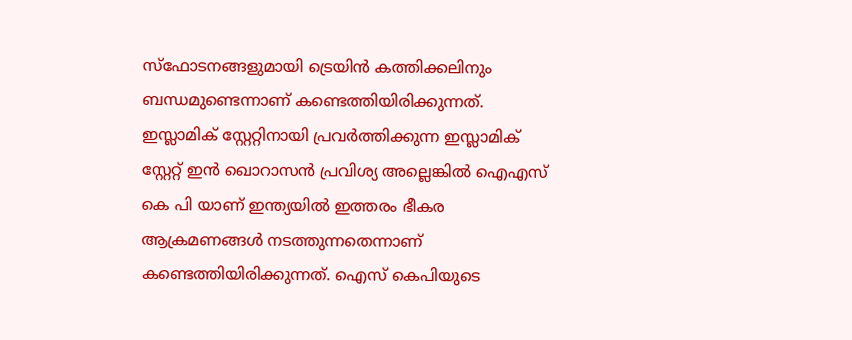സ്‌ഫോടനങ്ങളുമായി ട്രെയിന്‍ കത്തിക്കലിനും ബന്ധമുണ്ടെന്നാണ് കണ്ടെത്തിയിരിക്കുന്നത്. ഇസ്ലാമിക് സ്റ്റേറ്റിനായി പ്രവര്‍ത്തിക്കുന്ന ഇസ്ലാമിക് സ്റ്റേറ്റ് ഇന്‍ ഖൊറാസന്‍ പ്രവിശ്യ അല്ലെങ്കില്‍ ഐഎസ് കെ പി യാണ് ഇന്ത്യയില്‍ ഇത്തരം ഭീകര ആക്രമണങ്ങള്‍ നടത്തുന്നതെന്നാണ് കണ്ടെത്തിയിരിക്കുന്നത്. ഐസ് കെപിയുടെ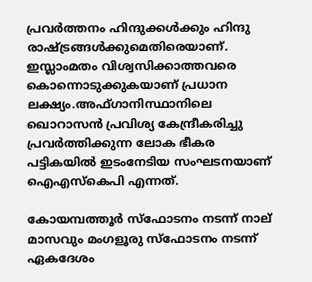പ്രവര്‍ത്തനം ഹിന്ദുക്കള്‍ക്കും ഹിന്ദു രാഷ്ട്രങ്ങള്‍ക്കുമെതിരെയാണ്. ഇസ്ലാംമതം വിശ്വസിക്കാത്തവരെ കൊന്നൊടുക്കുകയാണ് പ്രധാന ലക്ഷ്യം.അഫ്ഗാനിസ്ഥാനിലെ ഖൊറാസന്‍ പ്രവിശ്യ കേന്ദ്രീകരിച്ചു പ്രവര്‍ത്തിക്കുന്ന ലോക ഭീകര പട്ടികയില്‍ ഇടംനേടിയ സംഘടനയാണ് ഐഎസ്‌കെപി എന്നത്.

കോയമ്പത്തൂര്‍ സ്ഫോടനം നടന്ന് നാല് മാസവും മംഗളൂരു സ്ഫോടനം നടന്ന് ഏകദേശം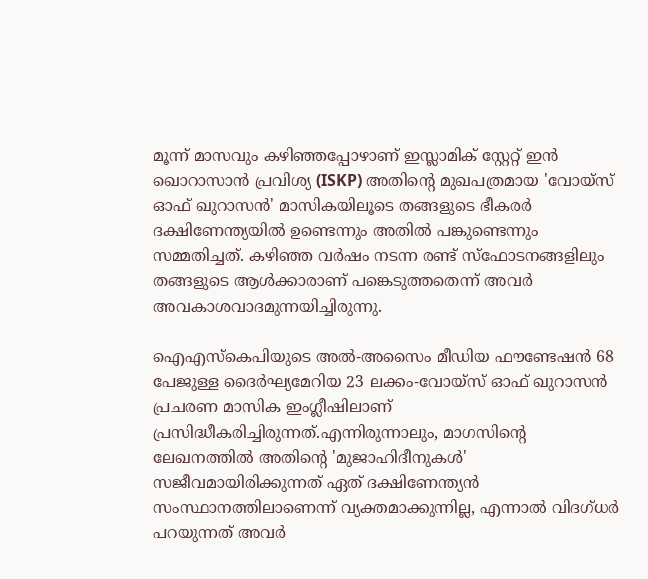മൂന്ന് മാസവും കഴിഞ്ഞപ്പോഴാണ് ഇസ്ലാമിക് സ്റ്റേറ്റ് ഇന്‍ ഖൊറാസാന്‍ പ്രവിശ്യ (ISKP) അതിന്റെ മുഖപത്രമായ 'വോയ്സ് ഓഫ് ഖുറാസന്‍' മാസികയിലൂടെ തങ്ങളുടെ ഭീകരര്‍ ദക്ഷിണേന്ത്യയില്‍ ഉണ്ടെന്നും അതില്‍ പങ്കുണ്ടെന്നും സമ്മതിച്ചത്. കഴിഞ്ഞ വര്‍ഷം നടന്ന രണ്ട് സ്‌ഫോടനങ്ങളിലും തങ്ങളുടെ ആള്‍ക്കാരാണ് പങ്കെടുത്തതെന്ന് അവര്‍ അവകാശവാദമുന്നയിച്ചിരുന്നു.

ഐഎസ്‌കെപിയുടെ അല്‍-അസൈം മീഡിയ ഫൗണ്ടേഷന്‍ 68 പേജുള്ള ദൈര്‍ഘ്യമേറിയ 23 ലക്കം-വോയ്സ് ഓഫ് ഖുറാസന്‍ പ്രചരണ മാസിക ഇംഗ്ലീഷിലാണ് പ്രസിദ്ധീകരിച്ചിരുന്നത്.എന്നിരുന്നാലും, മാഗസിന്റെ ലേഖനത്തില്‍ അതിന്റെ 'മുജാഹിദീനുകള്‍' സജീവമായിരിക്കുന്നത് ഏത് ദക്ഷിണേന്ത്യന്‍ സംസ്ഥാനത്തിലാണെന്ന് വ്യക്തമാക്കുന്നില്ല, എന്നാല്‍ വിദഗ്ധര്‍ പറയുന്നത് അവര്‍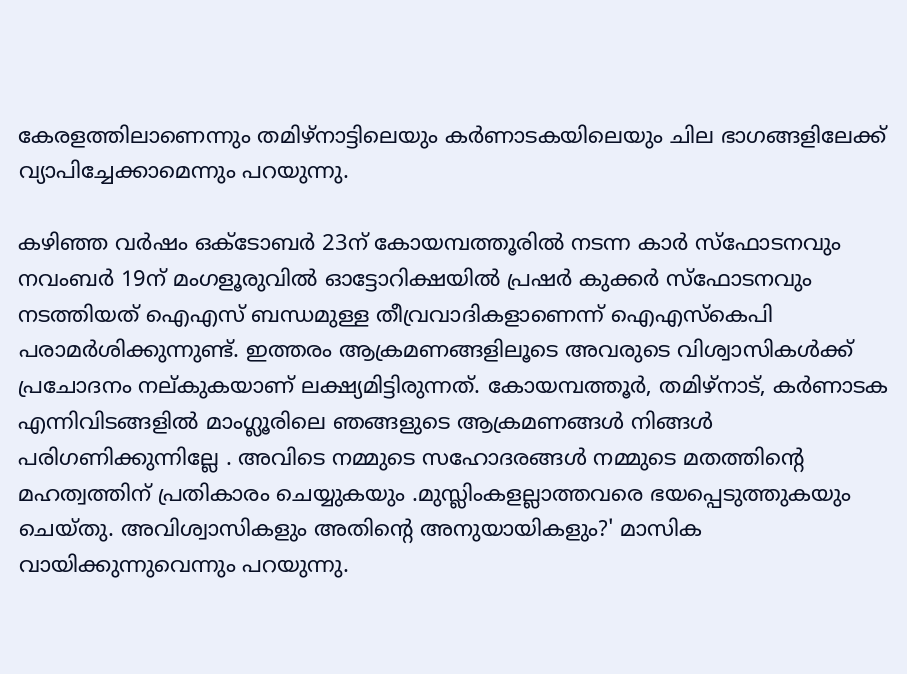കേരളത്തിലാണെന്നും തമിഴ്നാട്ടിലെയും കര്‍ണാടകയിലെയും ചില ഭാഗങ്ങളിലേക്ക് വ്യാപിച്ചേക്കാമെന്നും പറയുന്നു.

കഴിഞ്ഞ വര്‍ഷം ഒക്ടോബര്‍ 23ന് കോയമ്പത്തൂരില്‍ നടന്ന കാര്‍ സ്ഫോടനവും നവംബര്‍ 19ന് മംഗളൂരുവില്‍ ഓട്ടോറിക്ഷയില്‍ പ്രഷര്‍ കുക്കര്‍ സ്ഫോടനവും നടത്തിയത് ഐഎസ് ബന്ധമുള്ള തീവ്രവാദികളാണെന്ന് ഐഎസ്‌കെപി പരാമര്‍ശിക്കുന്നുണ്ട്. ഇത്തരം ആക്രമണങ്ങളിലൂടെ അവരുടെ വിശ്വാസികള്‍ക്ക് പ്രചോദനം നല്കുകയാണ് ലക്ഷ്യമിട്ടിരുന്നത്. കോയമ്പത്തൂര്‍, തമിഴ്നാട്, കര്‍ണാടക എന്നിവിടങ്ങളില്‍ മാംഗ്ലൂരിലെ ഞങ്ങളുടെ ആക്രമണങ്ങള്‍ നിങ്ങള്‍ പരിഗണിക്കുന്നില്ലേ . അവിടെ നമ്മുടെ സഹോദരങ്ങള്‍ നമ്മുടെ മതത്തിന്റെ മഹത്വത്തിന് പ്രതികാരം ചെയ്യുകയും .മുസ്ലിംകളല്ലാത്തവരെ ഭയപ്പെടുത്തുകയും ചെയ്തു. അവിശ്വാസികളും അതിന്റെ അനുയായികളും?' മാസിക വായിക്കുന്നുവെന്നും പറയുന്നു.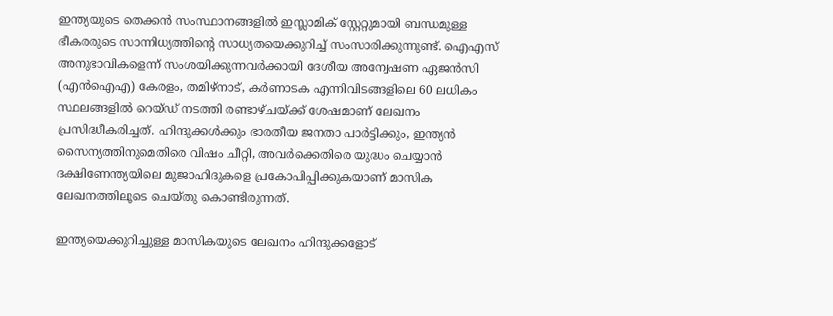ഇന്ത്യയുടെ തെക്കന്‍ സംസ്ഥാനങ്ങളില്‍ ഇസ്ലാമിക് സ്റ്റേറ്റുമായി ബന്ധമുള്ള ഭീകരരുടെ സാന്നിധ്യത്തിന്റെ സാധ്യതയെക്കുറിച്ച് സംസാരിക്കുന്നുണ്ട്. ഐഎസ് അനുഭാവികളെന്ന് സംശയിക്കുന്നവര്‍ക്കായി ദേശീയ അന്വേഷണ ഏജന്‍സി (എന്‍ഐഎ) കേരളം, തമിഴ്‌നാട്, കര്‍ണാടക എന്നിവിടങ്ങളിലെ 60 ലധികം സ്ഥലങ്ങളില്‍ റെയ്ഡ് നടത്തി രണ്ടാഴ്ചയ്ക്ക് ശേഷമാണ് ലേഖനം പ്രസിദ്ധീകരിച്ചത്. ഹിന്ദുക്കള്‍ക്കും ഭാരതീയ ജനതാ പാര്‍ട്ടിക്കും, ഇന്ത്യന്‍ സൈന്യത്തിനുമെതിരെ വിഷം ചീറ്റി, അവര്‍ക്കെതിരെ യുദ്ധം ചെയ്യാന്‍ ദക്ഷിണേന്ത്യയിലെ മുജാഹിദുകളെ പ്രകോപിപ്പിക്കുകയാണ് മാസിക ലേഖനത്തിലൂടെ ചെയ്തു കൊണ്ടിരുന്നത്.

ഇന്ത്യയെക്കുറിച്ചുള്ള മാസികയുടെ ലേഖനം ഹിന്ദുക്കളോട്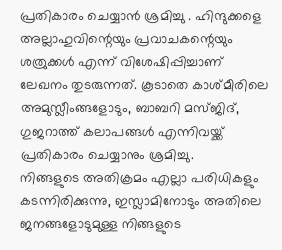പ്രതികാരം ചെയ്യാന്‍ ശ്രമിച്ചു . ഹിന്ദുക്കളെ അല്ലാഹുവിന്റെയും പ്രവാചകന്റെയും ശത്രുക്കള്‍ എന്ന് വിശേഷിപ്പിച്ചാണ് ലേഖനം തുടരുന്നത്. കൂടാതെ കാശ്മീരിലെ അമുസ്ലീംങ്ങളോടും, ബാബറി മസ്ജിദ്, ഗുജറാത്ത് കലാപങ്ങള്‍ എന്നിവയ്ക്ക് പ്രതികാരം ചെയ്യാനും ശ്രമിച്ചു.
നിങ്ങളുടെ അതിക്രമം എല്ലാ പരിധികളും കടന്നിരിക്കുന്നു, ഇസ്ലാമിനോടും അതിലെ ജനങ്ങളോടുമുള്ള നിങ്ങളുടെ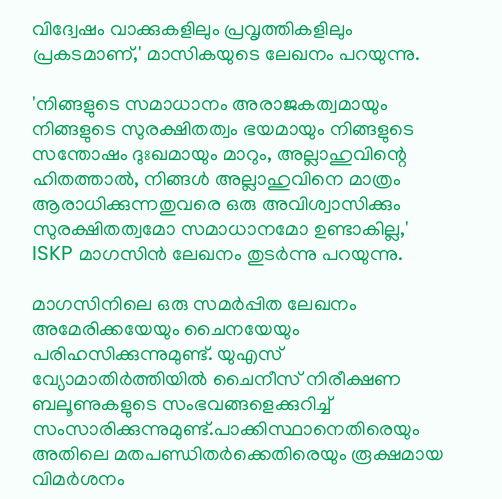വിദ്വേഷം വാക്കുകളിലും പ്രവൃത്തികളിലും പ്രകടമാണ്,' മാസികയുടെ ലേഖനം പറയുന്നു.

'നിങ്ങളുടെ സമാധാനം അരാജകത്വമായും നിങ്ങളുടെ സുരക്ഷിതത്വം ഭയമായും നിങ്ങളുടെ സന്തോഷം ദുഃഖമായും മാറും, അല്ലാഹുവിന്റെ ഹിതത്താല്‍, നിങ്ങള്‍ അല്ലാഹുവിനെ മാത്രം ആരാധിക്കുന്നതുവരെ ഒരു അവിശ്വാസിക്കും സുരക്ഷിതത്വമോ സമാധാനമോ ഉണ്ടാകില്ല,' ISKP മാഗസിന്‍ ലേഖനം തുടര്‍ന്നു പറയുന്നു.

മാഗസിനിലെ ഒരു സമര്‍പ്പിത ലേഖനം അമേരിക്കയേയും ചൈനയേയും പരിഹസിക്കുന്നുമുണ്ട്. യുഎസ് വ്യോമാതിര്‍ത്തിയില്‍ ചൈനീസ് നിരീക്ഷണ ബലൂണുകളുടെ സംഭവങ്ങളെക്കുറിച്ച് സംസാരിക്കുന്നുമുണ്ട്.പാക്കിസ്ഥാനെതിരെയും അതിലെ മതപണ്ഡിതര്‍ക്കെതിരെയും രൂക്ഷമായ വിമര്‍ശനം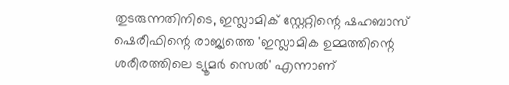തുടരുന്നതിനിടെ, ഇസ്ലാമിക് സ്റ്റേറ്റിന്റെ ഷഹബാസ് ഷെരീഫിന്റെ രാജ്യത്തെ 'ഇസ്ലാമിക ഉമ്മത്തിന്റെ ശരീരത്തിലെ ട്യൂമര്‍ സെല്‍' എന്നാണ്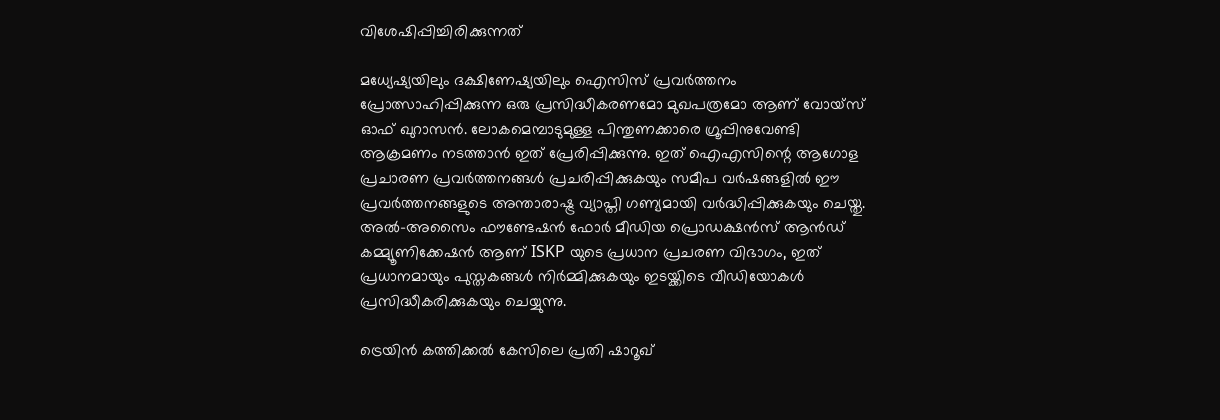വിശേഷിപ്പിച്ചിരിക്കുന്നത്

മധ്യേഷ്യയിലും ദക്ഷിണേഷ്യയിലും ഐസിസ് പ്രവര്‍ത്തനം പ്രോത്സാഹിപ്പിക്കുന്ന ഒരു പ്രസിദ്ധീകരണമോ മുഖപത്രമോ ആണ് വോയ്‌സ് ഓഫ് ഖുറാസന്‍. ലോകമെമ്പാടുമുള്ള പിന്തുണക്കാരെ ഗ്രൂപ്പിനുവേണ്ടി ആക്രമണം നടത്താന്‍ ഇത് പ്രേരിപ്പിക്കുന്നു. ഇത് ഐഎസിന്റെ ആഗോള പ്രചാരണ പ്രവര്‍ത്തനങ്ങള്‍ പ്രചരിപ്പിക്കുകയും സമീപ വര്‍ഷങ്ങളില്‍ ഈ പ്രവര്‍ത്തനങ്ങളുടെ അന്താരാഷ്ട്ര വ്യാപ്തി ഗണ്യമായി വര്‍ദ്ധിപ്പിക്കുകയും ചെയ്തു. അല്‍-അസൈം ഫൗണ്ടേഷന്‍ ഫോര്‍ മീഡിയ പ്രൊഡക്ഷന്‍സ് ആന്‍ഡ് കമ്മ്യൂണിക്കേഷന്‍ ആണ് ISKP യുടെ പ്രധാന പ്രചരണ വിഭാഗം, ഇത് പ്രധാനമായും പുസ്തകങ്ങള്‍ നിര്‍മ്മിക്കുകയും ഇടയ്ക്കിടെ വീഡിയോകള്‍ പ്രസിദ്ധീകരിക്കുകയും ചെയ്യുന്നു.

ട്രെയിന്‍ കത്തിക്കല്‍ കേസിലെ പ്രതി ഷാറൂഖ്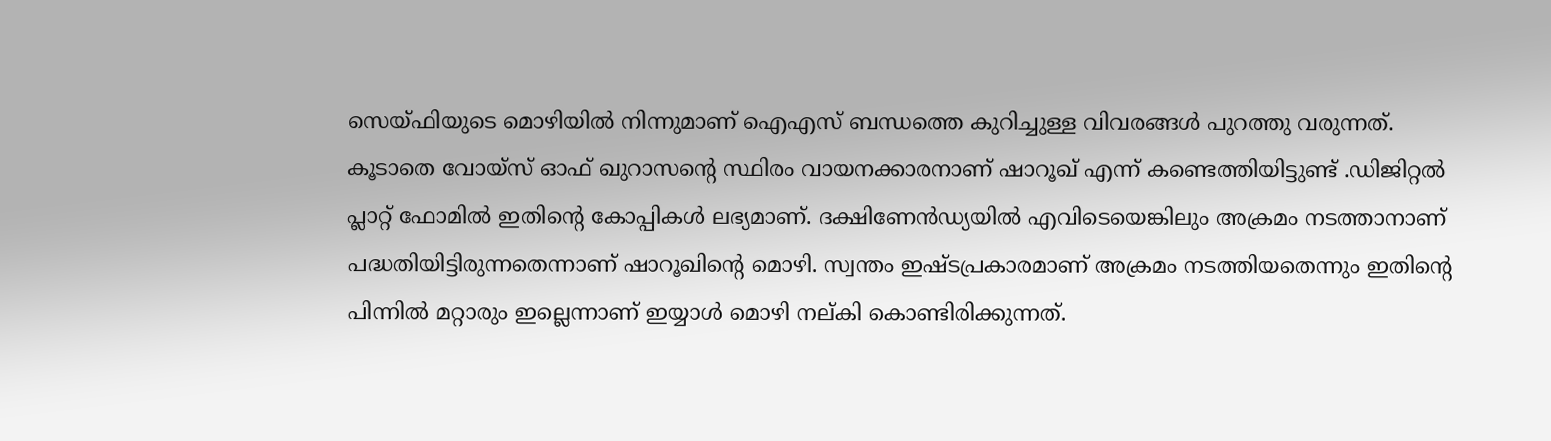സെയ്ഫിയുടെ മൊഴിയില്‍ നിന്നുമാണ് ഐഎസ് ബന്ധത്തെ കുറിച്ചുള്ള വിവരങ്ങള്‍ പുറത്തു വരുന്നത്. കൂടാതെ വോയ്‌സ് ഓഫ് ഖുറാസന്റെ സ്ഥിരം വായനക്കാരനാണ് ഷാറൂഖ് എന്ന് കണ്ടെത്തിയിട്ടുണ്ട് .ഡിജിറ്റല്‍ പ്ലാറ്റ് ഫോമില്‍ ഇതിന്റെ കോപ്പികള്‍ ലഭ്യമാണ്. ദക്ഷിണേന്‍ഡ്യയില്‍ എവിടെയെങ്കിലും അക്രമം നടത്താനാണ് പദ്ധതിയിട്ടിരുന്നതെന്നാണ് ഷാറൂഖിന്റെ മൊഴി. സ്വന്തം ഇഷ്ടപ്രകാരമാണ് അക്രമം നടത്തിയതെന്നും ഇതിന്റെ പിന്നില്‍ മറ്റാരും ഇല്ലെന്നാണ് ഇയ്യാള്‍ മൊഴി നല്കി കൊണ്ടിരിക്കുന്നത്.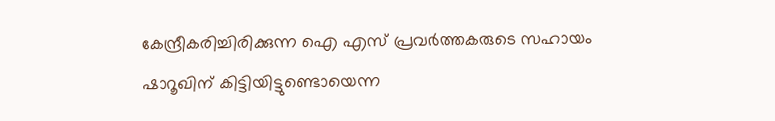കേന്ദ്രീകരിച്ചിരിക്കുന്ന ഐ എസ് പ്രവര്‍ത്തകരുടെ സഹായം ഷാറൂഖിന് കിട്ടിയിട്ടുണ്ടൊയെന്ന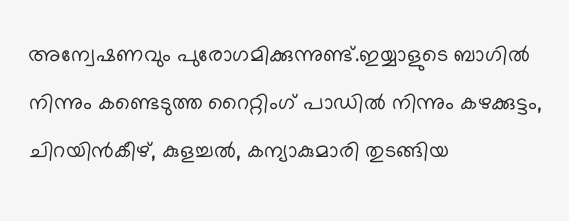അന്വേഷണവും പുരോഗമിക്കുന്നുണ്ട്.ഇയ്യാളുടെ ബാഗില്‍ നിന്നും കണ്ടെടുത്ത റൈറ്റിംഗ് പാഡില്‍ നിന്നും കഴക്കുട്ടം, ചിറയിന്‍കീഴ്, കുളച്ചല്‍, കന്യാകുമാരി തുടങ്ങിയ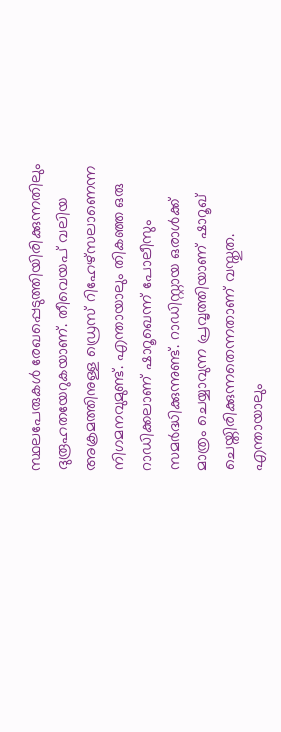സ്ഥലപേരുകള്‍ രേഖപ്പെടുത്തിയിരിക്കുന്നതിലും ദുരൂഹതയേറുകയാണ്. തീവെയപ് വലിയ അക്രമത്തിനുള്ള ഡ്രെസ് റിഹേഴ്‌സലാണെന്ന നിഗമനവുമുണ്ട്. എന്തായാലും തികഞ്ഞ ഒരു റാഡിക്കലാണ് ഷാറൂഖെന്ന് പോലീസും സമര്‍ദ്ധിക്കുന്നുണ്ട്. റാഡിസ്റ്റായ ഒരാള്‍ക്ക് മാത്രം ചെയ്യാവുന്ന പ്രവൃത്തിയാണ് ഷാറൂഖ് ചെയ്തിരിക്കുന്നതെന്നതാണ് വസ്തുത. എന്തായാലും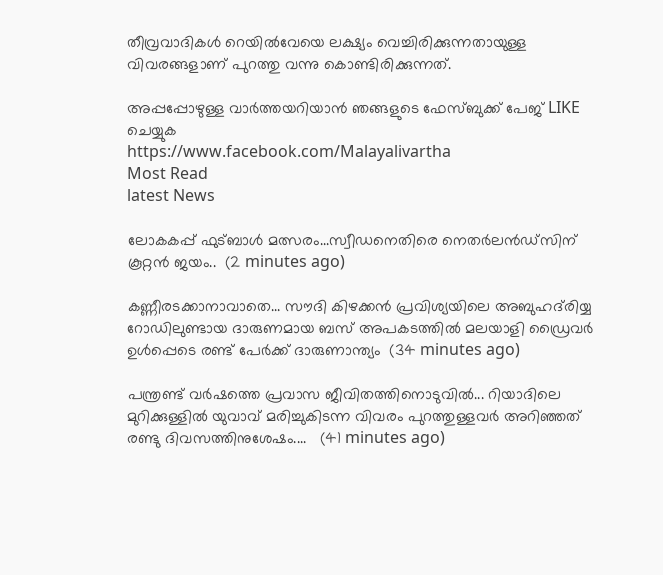തീവ്രവാദികള്‍ റെയില്‍വേയെ ലക്ഷ്യം വെച്ചിരിക്കുന്നതായുള്ള വിവരങ്ങളാണ് പുറത്തു വന്നു കൊണ്ടിരിക്കുന്നത്.

അപ്പപ്പോഴുള്ള വാര്‍ത്തയറിയാന്‍ ഞങ്ങളുടെ ഫേസ്‌ബുക്ക്‌ പേജ് LIKE ചെയ്യുക
https://www.facebook.com/Malayalivartha
Most Read
latest News

ലോകകപ്പ് ഫുട്ബാൾ മത്സരം...സ്വീഡനെതിരെ നെതർലൻഡ്‌സിന് കൂറ്റൻ ജയം..  (2 minutes ago)

കണ്ണീരടക്കാനാവാതെ... സൗദി കിഴക്കൻ പ്രവിശ്യയിലെ അബുഹദ്‌രിയ്യ റോഡിലുണ്ടായ ദാരുണമായ ബസ് അപകടത്തിൽ മലയാളി ഡ്രൈവർ ഉൾപ്പെടെ രണ്ട് പേർക്ക് ദാരുണാന്ത്യം  (34 minutes ago)

പന്ത്രണ്ട് വർഷത്തെ പ്രവാസ ജീവിതത്തിനൊടുവിൽ... റിയാദിലെ മുറിക്കുള്ളിൽ യുവാവ് മരിച്ചുകിടന്ന വിവരം പുറത്തുള്ളവർ അറിഞ്ഞത് രണ്ടു ദിവസത്തിനുശേഷം....   (41 minutes ago)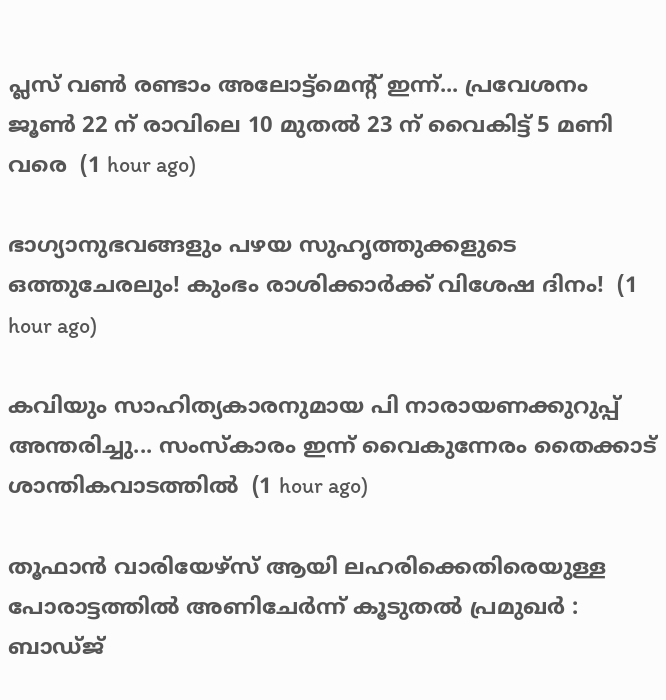പ്ലസ് വൺ രണ്ടാം അലോട്ട്മെന്റ് ഇന്ന്... പ്രവേശനം ജൂൺ 22 ന് രാവിലെ 10 മുതൽ 23 ന് വൈകിട്ട് 5 മണി വരെ  (1 hour ago)

ഭാഗ്യാനുഭവങ്ങളും പഴയ സുഹൃത്തുക്കളുടെ ഒത്തുചേരലും! കുംഭം രാശിക്കാർക്ക് വിശേഷ ദിനം!  (1 hour ago)

കവിയും സാഹിത്യകാരനുമായ പി നാരായണക്കുറുപ്പ് അന്തരിച്ചു... സംസ്കാരം ഇന്ന് വൈകുന്നേരം തൈക്കാട് ശാന്തികവാടത്തിൽ  (1 hour ago)

തൂഫാന്‍ വാരിയേഴ്‌സ് ആയി ലഹരിക്കെതിരെയുള്ള പോരാട്ടത്തില്‍ അണിചേര്‍ന്ന് കൂടുതല്‍ പ്രമുഖര്‍ :  ബാഡ്ജ്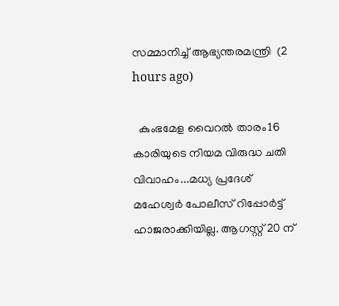സമ്മാനിച്ച് ആഭ്യന്തരമന്ത്രി  (2 hours ago)

  കുംഭമേള വൈറൽ താരം16 കാരിയുടെ നിയമ വിരുദ്ധ ചതി വിവാഹം...മധ്യ പ്രദേശ് മഹേശ്വർ പോലീസ് റിപ്പോർട്ട് ഹാജരാക്കിയില്ല. ആഗസ്റ്റ് 20 ന്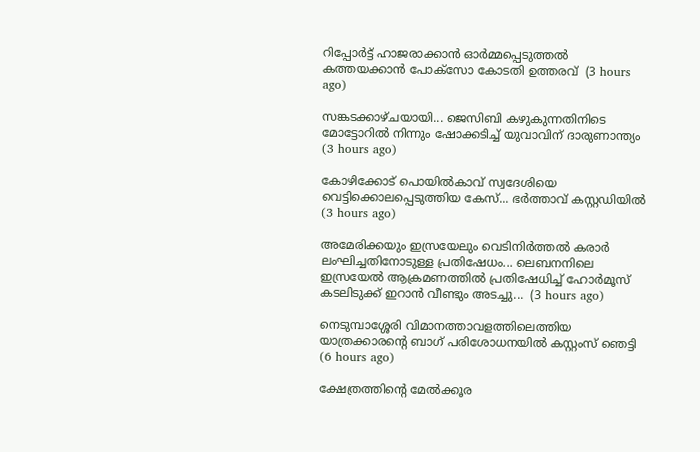റിപ്പോർട്ട് ഹാജരാക്കാൻ ഓർമ്മപ്പെടുത്തൽ കത്തയക്കാൻ പോക്സോ കോടതി ഉത്തരവ്  (3 hours ago)

സങ്കടക്കാഴ്ചയായി... ജെസിബി കഴുകുന്നതിനിടെ മോട്ടോറിൽ നിന്നും ഷോക്കടിച്ച് യുവാവിന് ദാരുണാന്ത്യം  (3 hours ago)

കോഴിക്കോട് പൊയിൽകാവ് സ്വദേശിയെ വെട്ടിക്കൊലപ്പെടുത്തിയ കേസ്... ഭർത്താവ് കസ്റ്റഡിയിൽ  (3 hours ago)

അമേരിക്കയും ഇസ്രയേലും വെടിനിർത്തൽ കരാർ ലംഘിച്ചതിനോടുള്ള പ്രതിഷേധം... ലെബനനിലെ ഇസ്രയേൽ ആക്രമണത്തിൽ പ്രതിഷേധിച്ച് ഹോർമൂസ് കടലിടുക്ക് ഇറാൻ വീണ്ടും അടച്ചു...  (3 hours ago)

നെടുമ്പാശ്ശേരി വിമാനത്താവളത്തിലെത്തിയ യാത്രക്കാരന്റെ ബാഗ് പരിശോധനയില്‍ കസ്റ്റംസ് ഞെട്ടി  (6 hours ago)

ക്ഷേത്രത്തിന്റെ മേല്‍ക്കൂര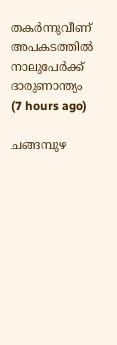തകര്‍ന്നുവീണ് അപകടത്തില്‍ നാലുപേര്‍ക്ക് ദാരുണാന്ത്യം  (7 hours ago)

ചങ്ങമ്പുഴ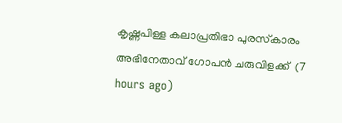കൃഷ്ണപിള്ള കലാപ്രതിഭാ പുരസ്‌കാരം അഭിനേതാവ് ഗോപന്‍ ചരുവിളക്ക്  (7 hours ago)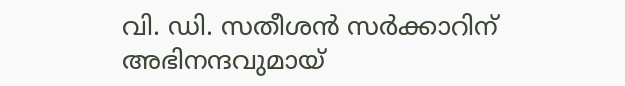വി. ഡി. സതീശന്‍ സര്‍ക്കാറിന് അഭിനന്ദവുമായ്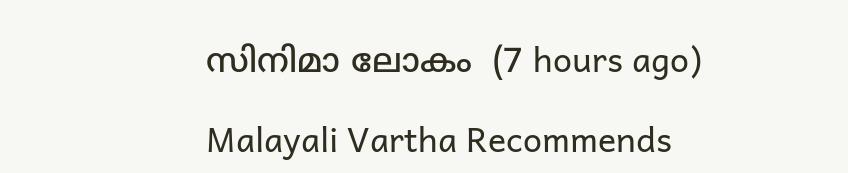സിനിമാ ലോകം  (7 hours ago)

Malayali Vartha Recommends